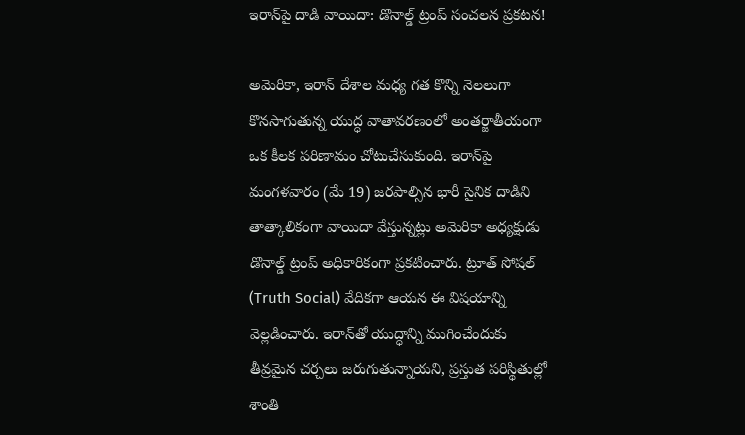ఇరాన్‌పై దాడి వాయిదా: డొనాల్డ్ ట్రంప్ సంచలన ప్రకటన!

అమెరికా, ఇరాన్ దేశాల మధ్య గత కొన్ని నెలలుగా కొనసాగుతున్న యుద్ధ వాతావరణంలో అంతర్జాతీయంగా ఒక కీలక పరిణామం చోటుచేసుకుంది. ఇరాన్‌పై మంగళవారం (మే 19) జరపాల్సిన భారీ సైనిక దాడిని తాత్కాలికంగా వాయిదా వేస్తున్నట్లు అమెరికా అధ్యక్షుడు డొనాల్డ్ ట్రంప్ అధికారికంగా ప్రకటించారు. ట్రూత్ సోషల్ (Truth Social) వేదికగా ఆయన ఈ విషయాన్ని వెల్లడించారు. ఇరాన్‌తో యుద్ధాన్ని ముగించేందుకు తీవ్రమైన చర్చలు జరుగుతున్నాయని, ప్రస్తుత పరిస్థితుల్లో శాంతి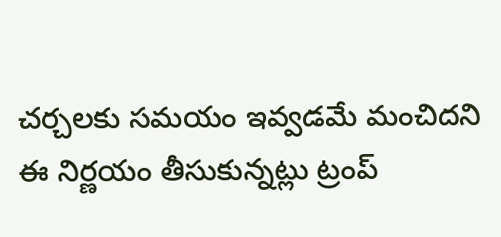చర్చలకు సమయం ఇవ్వడమే మంచిదని ఈ నిర్ణయం తీసుకున్నట్లు ట్రంప్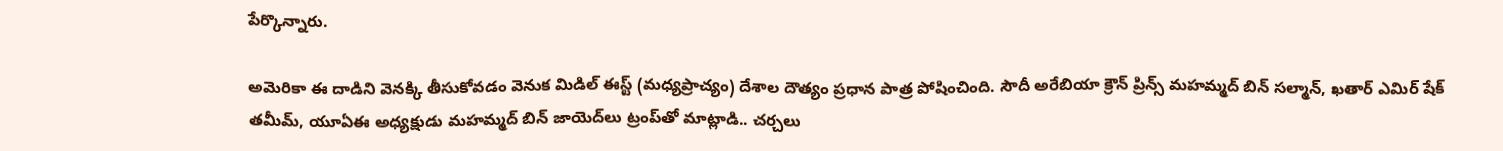పేర్కొన్నారు.

అమెరికా ఈ దాడిని వెనక్కి తీసుకోవడం వెనుక మిడిల్ ఈస్ట్ (మధ్యప్రాచ్యం) దేశాల దౌత్యం ప్రధాన పాత్ర పోషించింది. సౌదీ అరేబియా క్రౌన్ ప్రిన్స్ మహమ్మద్ బిన్ సల్మాన్, ఖతార్ ఎమిర్ షేక్ తమీమ్, యూఏఈ అధ్యక్షుడు మహమ్మద్ బిన్ జాయెద్‌లు ట్రంప్‌తో మాట్లాడి.. చర్చలు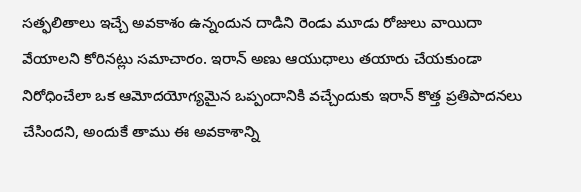సత్ఫలితాలు ఇచ్చే అవకాశం ఉన్నందున దాడిని రెండు మూడు రోజులు వాయిదా వేయాలని కోరినట్లు సమాచారం. ఇరాన్ అణు ఆయుధాలు తయారు చేయకుండా నిరోధించేలా ఒక ఆమోదయోగ్యమైన ఒప్పందానికి వచ్చేందుకు ఇరాన్ కొత్త ప్రతిపాదనలు చేసిందని, అందుకే తాము ఈ అవకాశాన్ని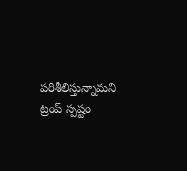పరిశీలిస్తున్నామని ట్రంప్ స్పష్టం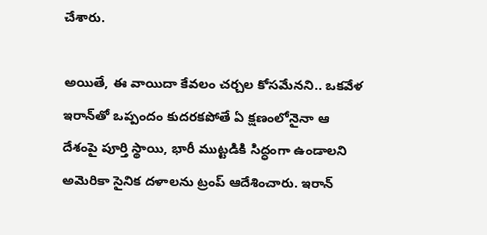చేశారు.

అయితే, ఈ వాయిదా కేవలం చర్చల కోసమేనని.. ఒకవేళ ఇరాన్‌తో ఒప్పందం కుదరకపోతే ఏ క్షణంలోనైనా ఆ దేశంపై పూర్తి స్థాయి, భారీ ముట్టడికి సిద్ధంగా ఉండాలని అమెరికా సైనిక దళాలను ట్రంప్ ఆదేశించారు. ఇరాన్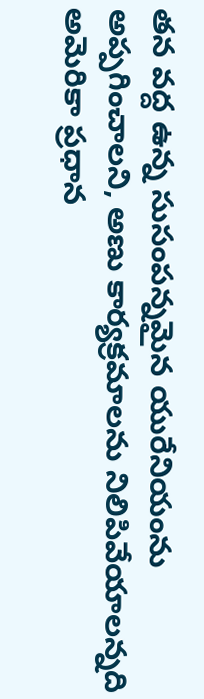తన వద్ద ఉన్న సుసంపన్నమైన యురేనియంను అప్పగించాలని, అణు కార్యక్రమాలను నిలిపివేయాలన్నది అమెరికా ప్రధాన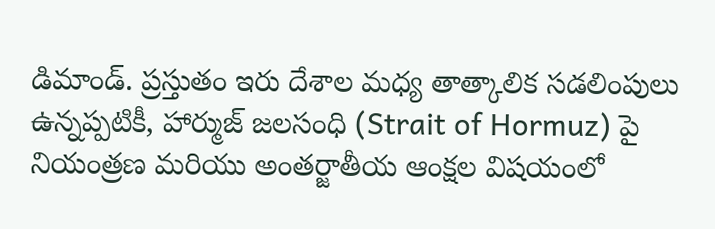డిమాండ్. ప్రస్తుతం ఇరు దేశాల మధ్య తాత్కాలిక సడలింపులు ఉన్నప్పటికీ, హార్ముజ్ జలసంధి (Strait of Hormuz) పై నియంత్రణ మరియు అంతర్జాతీయ ఆంక్షల విషయంలో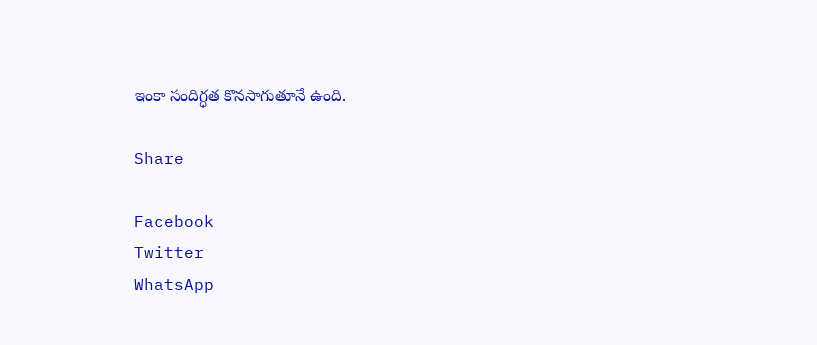ఇంకా సందిగ్ధత కొనసాగుతూనే ఉంది.

Share

Facebook
Twitter
WhatsApp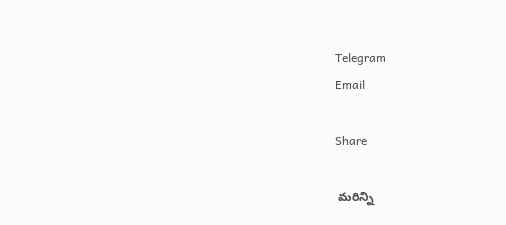Telegram
Email

Share

 మరిన్ని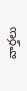వార్తలు